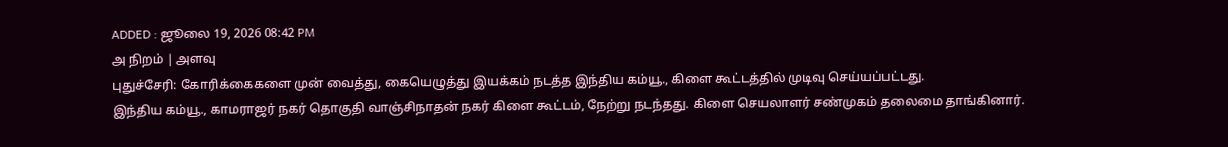ADDED : ஜூலை 19, 2026 08:42 PM
அ நிறம் | அளவு
புதுச்சேரி: கோரிக்கைகளை முன் வைத்து, கையெழுத்து இயக்கம் நடத்த இந்திய கம்யூ., கிளை கூட்டத்தில் முடிவு செய்யப்பட்டது.
இந்திய கம்யூ., காமராஜர் நகர் தொகுதி வாஞ்சிநாதன் நகர் கிளை கூட்டம், நேற்று நடந்தது. கிளை செயலாளர் சண்முகம் தலைமை தாங்கினார்.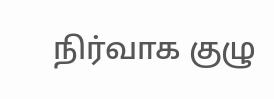நிர்வாக குழு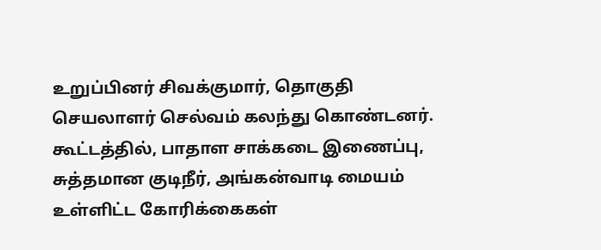உறுப்பினர் சிவக்குமார், தொகுதி செயலாளர் செல்வம் கலந்து கொண்டனர்.
கூட்டத்தில், பாதாள சாக்கடை இணைப்பு, சுத்தமான குடிநீர், அங்கன்வாடி மையம் உள்ளிட்ட கோரிக்கைகள்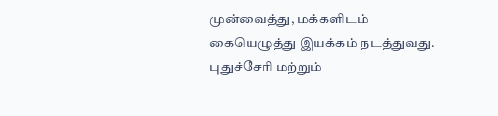முன்வைத்து, மக்களிடம் கையெழுத்து இயக்கம் நடத்துவது. புதுச்சேரி மற்றும்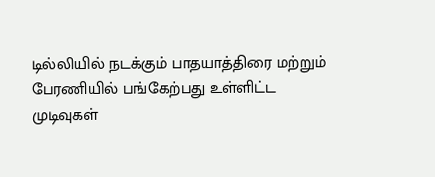டில்லியில் நடக்கும் பாதயாத்திரை மற்றும் பேரணியில் பங்கேற்பது உள்ளிட்ட முடிவுகள்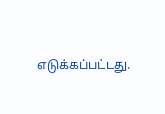எடுக்கப்பட்டது.